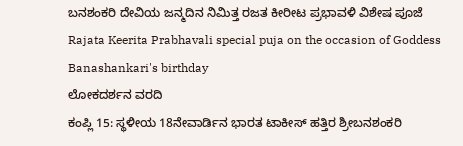ಬನಶಂಕರಿ ದೇವಿಯ ಜನ್ಮದಿನ ನಿಮಿತ್ತ ರಜತ ಕೀರೀಟ ಪ್ರಭಾವಳಿ ವಿಶೇಷ ಪೂಜೆ
Rajata Keerita Prabhavali special puja on the occasion of Goddess Banashankari's birthday
ಲೋಕದರ್ಶನ ವರದಿ
ಕಂಪ್ಲಿ 15: ಸ್ಥಳೀಯ 18ನೇವಾರ್ಡಿನ ಭಾರತ ಟಾಕೀಸ್ ಹತ್ತಿರ ಶ್ರೀಬನಶಂಕರಿ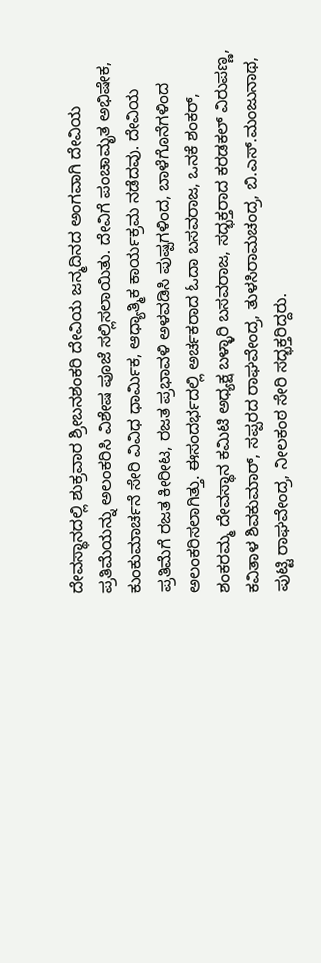ದೇವಸ್ಥಾನದಲ್ಲಿ ಶುಕ್ರವಾರ ಶ್ರೀಬನಶಂಕರಿ ದೇವಿಯ ಜನ್ಮದಿನದ ಅಂಗವಾಗಿ ದೇವಿಯ ಪ್ರತಿಮೆಯನ್ನು ಅಲಂಕರಿಸಿ ವಿಶೇಷ ಪೂಜೆ ಸಲ್ಲಿಸಲಾಯಿತು. ದೇವಿಗೆ ಪಂಚಾಮೃತ ಅಭಿಷೇಕ, ಕುಂಕುಮಾರ್ಚನೆ ಸೇರಿ ವಿವಿಧ ಧಾರ್ಮಿಕ, ಆಧ್ಯಾತ್ಮಿಕ ಕಾರ್ಯಕ್ರಮ ನಡೆದವು. ದೇವಿಯ ಪ್ರತಿಮೆಗೆ ರಜತ ಕೀರೀಟ, ರಜತ ಪ್ರಭಾವಳಿ ಅಳವಡಿಸಿ ಪುಷ್ಪಗಳಿಂದ, ಬಾಳೆಗೊನೆಗಳಿಂದ ಅಲಂಕರಿಸಲಾಗಿತ್ತು. ಈಸಂದರ್ಭದಲ್ಲಿ ಅರ್ಚಕರಾದ ಓದಾ ಬಸವರಾಜ, ಒನಕೆ ಶಂಕರ್, ಶಂಕರಮ್ಮ ದೇವಸ್ಥಾನ ಕಮಿಟಿ ಅಧ್ಯಕ್ಷ ಬಳ್ಳಾರಿ ಬಸವರಾಜ, ಸದ್ಭಕ್ತರಾದ ಕರಡಕಲ್ ವಿರುಪಣ್ಣ, ಕವಿತಾಳ ಶಿವಕುಮಾರ್, ಸಪ್ಪರದ ರಾಘವೇಂದ್ರ, ತುಳಸಿರಾಮಚಂದ್ರ, ಬಿ.ಎಸ್.ಮಂಜುನಾಥ, ಪುಟ್ಟಿ ರಾಘವೇಂದ್ರ, ನೀಲಕಂಠ ಸೇರಿ ಸದ್ಭಕ್ತರಿದ್ದರು.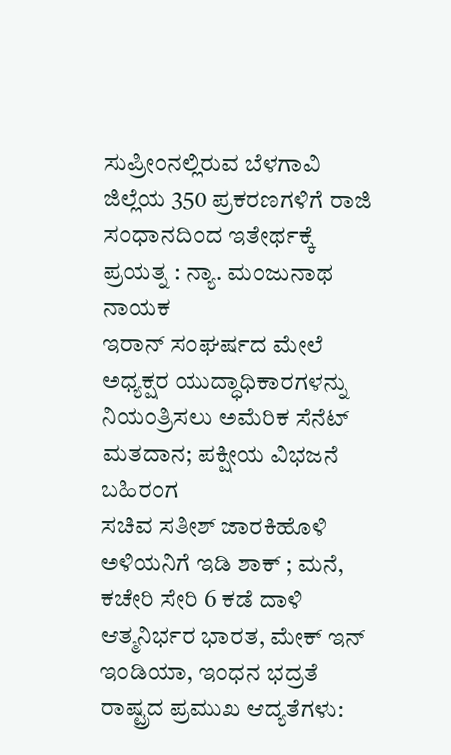ಸುಪ್ರೀಂನಲ್ಲಿರುವ ಬೆಳಗಾವಿ ಜಿಲ್ಲೆಯ 350 ಪ್ರಕರಣಗಳಿಗೆ ರಾಜಿ ಸಂಧಾನದಿಂದ ಇತೇರ್ಥಕ್ಕೆ ಪ್ರಯತ್ನ : ನ್ಯಾ. ಮಂಜುನಾಥ ನಾಯಕ
ಇರಾನ್ ಸಂಘರ್ಷದ ಮೇಲೆ ಅಧ್ಯಕ್ಷರ ಯುದ್ಧಾಧಿಕಾರಗಳನ್ನು ನಿಯಂತ್ರಿಸಲು ಅಮೆರಿಕ ಸೆನೆಟ್ ಮತದಾನ; ಪಕ್ಷೀಯ ವಿಭಜನೆ ಬಹಿರಂಗ
ಸಚಿವ ಸತೀಶ್ ಜಾರಕಿಹೊಳಿ ಅಳಿಯನಿಗೆ ಇಡಿ ಶಾಕ್ ; ಮನೆ, ಕಚೇರಿ ಸೇರಿ 6 ಕಡೆ ದಾಳಿ
ಆತ್ಮನಿರ್ಭರ ಭಾರತ, ಮೇಕ್ ಇನ್ ಇಂಡಿಯಾ, ಇಂಧನ ಭದ್ರತೆ ರಾಷ್ಟ್ರದ ಪ್ರಮುಖ ಆದ್ಯತೆಗಳು: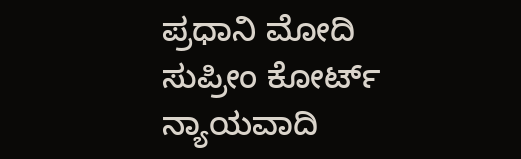ಪ್ರಧಾನಿ ಮೋದಿ
ಸುಪ್ರೀಂ ಕೋರ್ಟ್ ನ್ಯಾಯವಾದಿ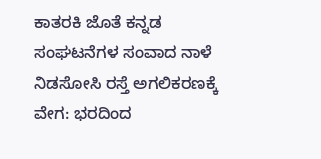ಕಾತರಕಿ ಜೊತೆ ಕನ್ನಡ ಸಂಘಟನೆಗಳ ಸಂವಾದ ನಾಳೆ
ನಿಡಸೋಸಿ ರಸ್ತೆ ಅಗಲಿಕರಣಕ್ಕೆ ವೇಗ: ಭರದಿಂದ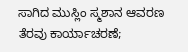ಸಾಗಿದ ಮುಸ್ಲಿಂ ಸ್ಮಶಾನ ಆವರಣ ತೆರವು ಕಾರ್ಯಾಚರಣೆ;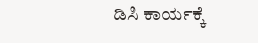ಡಿಸಿ ಕಾರ್ಯಕ್ಕೆ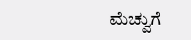ಮೆಚ್ವುಗೆ